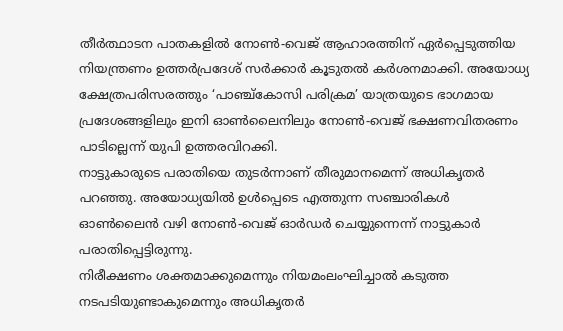തീർത്ഥാടന പാതകളിൽ നോൺ-വെജ് ആഹാരത്തിന് ഏർപ്പെടുത്തിയ നിയന്ത്രണം ഉത്തർപ്രദേശ് സർക്കാർ കൂടുതൽ കർശനമാക്കി. അയോധ്യ ക്ഷേത്രപരിസരത്തും ‘പാഞ്ച്കോസി പരിക്രമ’ യാത്രയുടെ ഭാഗമായ പ്രദേശങ്ങളിലും ഇനി ഓൺലൈനിലും നോൺ-വെജ് ഭക്ഷണവിതരണം പാടില്ലെന്ന് യുപി ഉത്തരവിറക്കി.
നാട്ടുകാരുടെ പരാതിയെ തുടർന്നാണ് തീരുമാനമെന്ന് അധികൃതർ പറഞ്ഞു. അയോധ്യയിൽ ഉൾപ്പെടെ എത്തുന്ന സഞ്ചാരികൾ ഓൺലൈൻ വഴി നോൺ-വെജ് ഓർഡർ ചെയ്യുന്നെന്ന് നാട്ടുകാർ പരാതിപ്പെട്ടിരുന്നു.
നിരീക്ഷണം ശക്തമാക്കുമെന്നും നിയമംലംഘിച്ചാൽ കടുത്ത നടപടിയുണ്ടാകുമെന്നും അധികൃതർ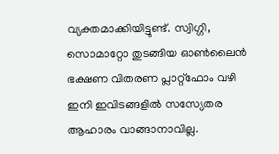വ്യക്തമാക്കിയിട്ടുണ്ട്. സ്വിഗ്ഗി, സൊമാറ്റോ തുടങ്ങിയ ഓൺലൈൻ ഭക്ഷണ വിതരണ പ്ലാറ്റ്ഫോം വഴി ഇനി ഇവിടങ്ങളിൽ സസ്യേതര ആഹാരം വാങ്ങാനാവില്ല.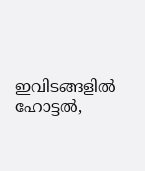ഇവിടങ്ങളിൽ ഹോട്ടൽ,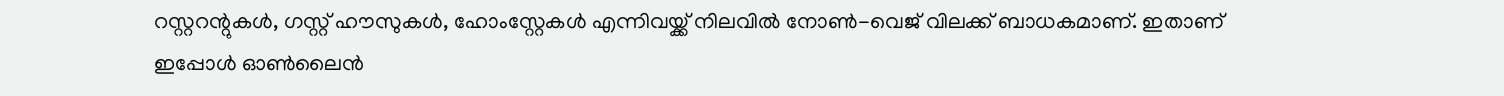റസ്റ്ററന്റുകൾ, ഗസ്റ്റ് ഹൗസുകൾ, ഹോംസ്റ്റേകൾ എന്നിവയ്ക്ക് നിലവിൽ നോൺ-വെജ് വിലക്ക് ബാധകമാണ്. ഇതാണ് ഇപ്പോൾ ഓൺലൈൻ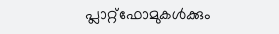പ്ലാറ്റ്ഫോമുകൾക്കും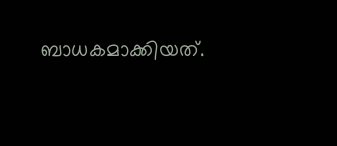ബാധകമാക്കിയത്.